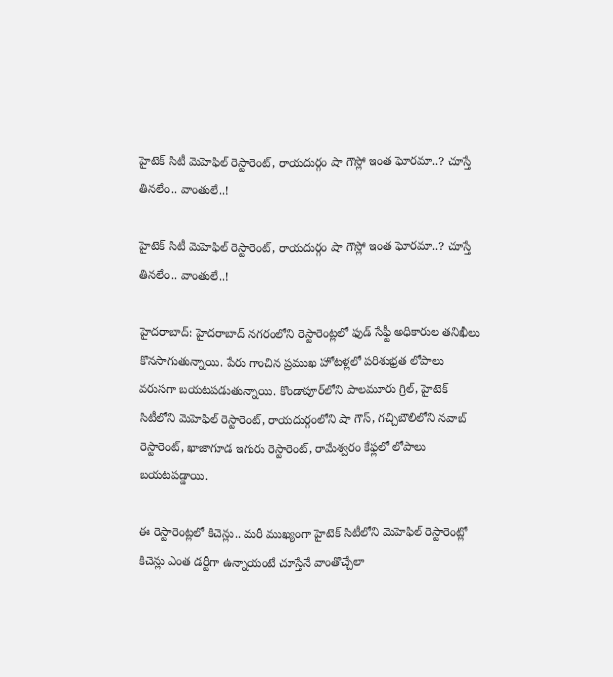హైటెక్ సిటీ మెహెఫిల్ రెస్టారెంట్, రాయదుర్గం షా గౌస్లో ఇంత ఘోరమా..? చూస్తే తినలేం.. వాంతులే..!

హైటెక్ సిటీ మెహెఫిల్ రెస్టారెంట్, రాయదుర్గం షా గౌస్లో ఇంత ఘోరమా..? చూస్తే తినలేం.. వాంతులే..!

హైదరాబాద్: హైదరాబాద్ నగరంలోని రెస్టారెంట్లలో ఫుడ్ సేఫ్టీ అధికారుల తనిఖీలు కొనసాగుతున్నాయి. పేరు గాంచిన ప్రముఖ హోటళ్లలో పరిశుభ్రత లోపాలు వరుసగా బయటపడుతున్నాయి. కొండాపూర్‌లోని పాలమూరు గ్రిల్, హైటెక్ సిటీలోని మెహెఫిల్ రెస్టారెంట్, రాయదుర్గంలోని షా గౌస్, గచ్చిబౌలిలోని నవాబ్ రెస్టారెంట్, ఖాజాగూడ ఇగురు రెస్టారెంట్, రామేశ్వరం కేఫ్లలో లోపాలు బయటపడ్డాయి.

ఈ రెస్టారెంట్లలో కిచెన్లు.. మరీ ముఖ్యంగా హైటెక్ సిటీలోని మెహెఫిల్ రెస్టారెంట్లో కిచెన్లు ఎంత డర్టీగా ఉన్నాయంటే చూస్తేనే వాంతొచ్చేలా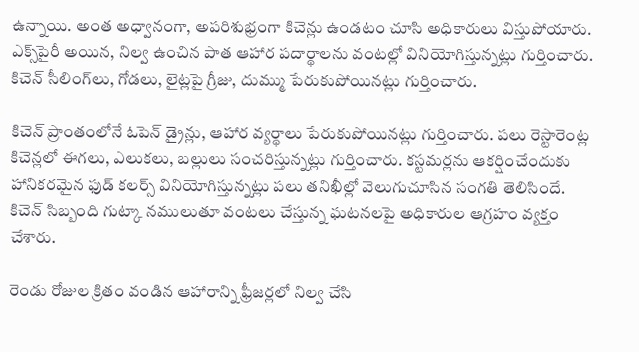ఉన్నాయి. అంత అధ్వానంగా, అపరిశుభ్రంగా కిచెన్లు ఉండటం చూసి అధికారులు విస్తుపోయారు. ఎక్స్‌పైరీ అయిన, నిల్వ ఉంచిన పాత ఆహార పదార్థాలను వంటల్లో వినియోగిస్తున్నట్లు గుర్తించారు. కిచెన్ సీలింగ్‌లు, గోడలు, లైట్లపై గ్రీజు, దుమ్ము పేరుకుపోయినట్లు గుర్తించారు.

కిచెన్ ప్రాంతంలోనే ఓపెన్ డ్రైన్లు, ఆహార వ్యర్థాలు పేరుకుపోయినట్లు గుర్తించారు. పలు రెస్టారెంట్ల కిచెన్లలో ఈగలు, ఎలుకలు, బల్లులు సంచరిస్తున్నట్లు గుర్తించారు. కస్టమర్లను ఆకర్షించేందుకు హానికరమైన ఫుడ్ కలర్స్ వినియోగిస్తున్నట్లు పలు తనిఖీల్లో వెలుగుచూసిన సంగతి తెలిసిందే. కిచెన్ సిబ్బంది గుట్కా నములుతూ వంటలు చేస్తున్న ఘటనలపై అధికారుల ఆగ్రహం వ్యక్తం చేశారు.

రెండు రోజుల క్రితం వండిన ఆహారాన్ని ఫ్రీజర్లలో నిల్వ చేసి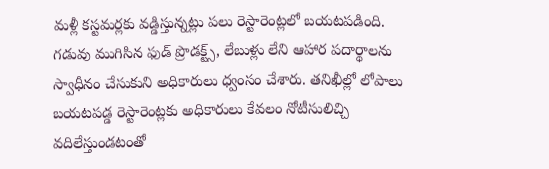మళ్లీ కస్టమర్లకు వడ్డిస్తున్నట్లు పలు రెస్టారెంట్లలో బయటపడింది. గడువు ముగిసిన ఫుడ్ ప్రొడక్ట్స్, లేబుళ్లు లేని ఆహార పదార్థాలను స్వాధీనం చేసుకుని అధికారులు ధ్వంసం చేశారు. తనిఖీల్లో లోపాలు బయటపడ్డ రెస్టారెంట్లకు అధికారులు కేవలం నోటీసులిచ్చి వదిలేస్తుండటంతో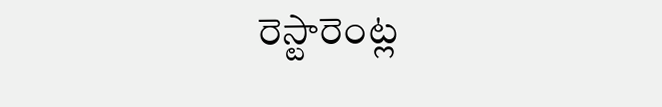రెస్టారెంట్ల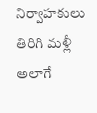నిర్వాహకులు తిరిగి మళ్లీ అలాగే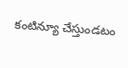కంటిన్యూ చేస్తుండటం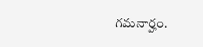గమనార్హం.